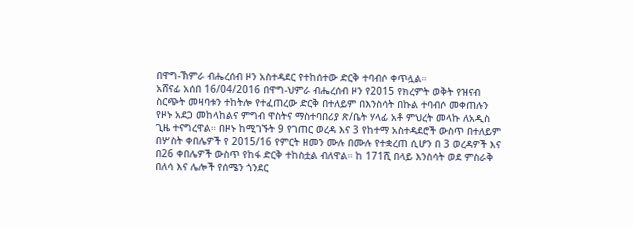በዋግ-ኽምራ ብሔረሰብ ዞን አስተዳደር የተከሰተው ድርቅ ተባብሶ ቀጥሏል።
አሸናፊ አሰበ 16/04/2016 በዋግ-ህምራ ብሔረሰብ ዞን የ2015 የክረምት ወቅት የዝናብ ስርጭት መዛባቱን ተከትሎ የተፈጠረው ድርቅ በተለይም በእንስሳት በኩል ተባብሶ መቀጠሉን የዞኑ አደጋ መከላከልና ምግብ ዋስትና ማስተባበሪያ ጽ/ቤት ሃላፊ አቶ ምህረት መላኩ ለአዲስ ጊዜ ተናግረዋል። በዞኑ ከሚገኙት 9 የገጠር ወረዳ እና 3 የከተማ አስተዳደሮች ውስጥ በተለይም በሦስት ቀበሌዎች የ 2015/16 የምርት ዘመን ሙሉ በሙሉ የተቋረጠ ሲሆን በ 3 ወረዳዎች እና በ26 ቀበሌዎች ውስጥ የከፋ ድርቅ ተከስቷል ብለዋል። ከ 171ሺ በላይ እንስሳት ወደ ምስራቅ በለሳ እና ሌሎች የሰሜን ጎንደር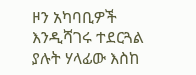ዞን አካባቢዎች እንዲሻገሩ ተደርጓል ያሉት ሃላፊው እስከ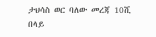ታህሳስ ወር ባለው መረጃ 10ሺ በላይ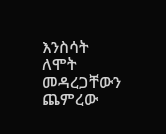እንስሳት ለሞት መዳረጋቸውን ጨምረው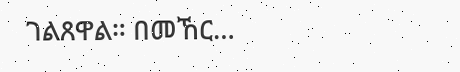ገልጸዋል። በመኸር…